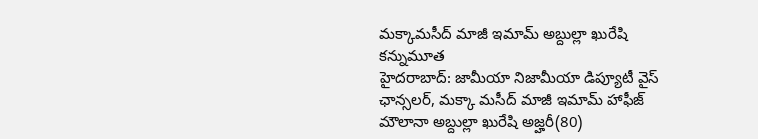మక్కామసీద్ మాజీ ఇమామ్ అబ్దుల్లా ఖురేషి కన్నుమూత
హైదరాబాద్: జామీయా నిజామీయా డిప్యూటీ వైస్ ఛాన్సలర్, మక్కా మసీద్ మాజీ ఇమామ్ హాఫీజ్ మౌలానా అబ్దుల్లా ఖురేషి అజ్హరీ(80)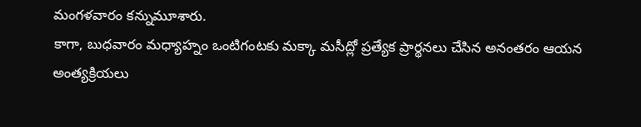మంగళవారం కన్నుమూశారు.
కాగా, బుధవారం మధ్యాహ్నం ఒంటిగంటకు మక్కా మసీద్లో ప్రత్యేక ప్రార్థనలు చేసిన అనంతరం ఆయన అంత్యక్రియలు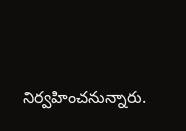నిర్వహించనున్నారు.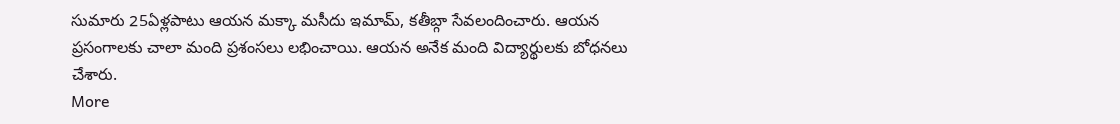సుమారు 25ఏళ్లపాటు ఆయన మక్కా మసీదు ఇమామ్, కతీబ్గా సేవలందించారు. ఆయన ప్రసంగాలకు చాలా మంది ప్రశంసలు లభించాయి. ఆయన అనేక మంది విద్యార్థులకు బోధనలు చేశారు.
More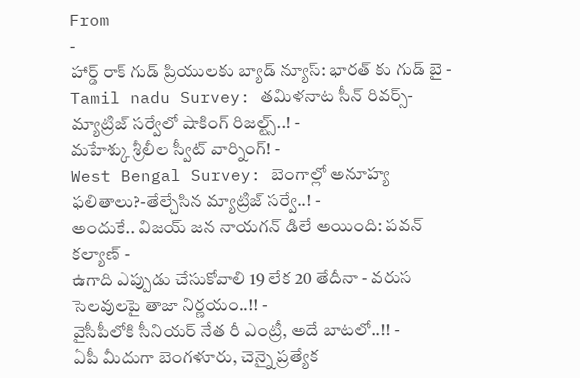From
-
హార్డ్ రాక్ గుడ్ ప్రియులకు బ్యాడ్ న్యూస్: భారత్ కు గుడ్ బై -
Tamil nadu Survey: తమిళనాట సీన్ రివర్స్-మ్యాట్రిజ్ సర్వేలో షాకింగ్ రిజల్ట్స్..! -
మహేశ్కు శ్రీలీల స్వీట్ వార్నింగ్! -
West Bengal Survey: బెంగాల్లో అనూహ్య ఫలితాలు?-తేల్చేసిన మ్యాట్రిజ్ సర్వే..! -
అందుకే.. విజయ్ జన నాయగన్ డిలే అయింది: పవన్ కల్యాణ్ -
ఉగాది ఎప్పుడు చేసుకోవాలి 19 లేక 20 తేదీనా - వరుస సెలవులపై తాజా నిర్ణయం..!! -
వైసీపీలోకి సీనియర్ నేత రీ ఎంట్రీ, అదే బాటలో..!! -
ఏపీ మీదుగా బెంగళూరు, చెన్నై ప్రత్యేక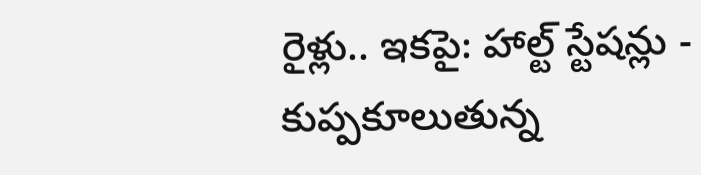రైళ్లు.. ఇకపై: హాల్ట్ స్టేషన్లు -
కుప్పకూలుతున్న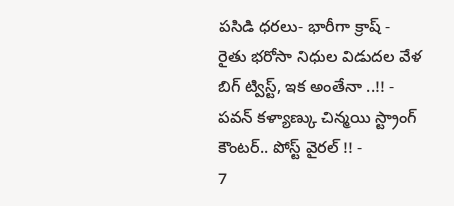పసిడి ధరలు- భారీగా క్రాష్ -
రైతు భరోసా నిధుల విడుదల వేళ బిగ్ ట్విస్ట్, ఇక అంతేనా ..!! -
పవన్ కళ్యాణ్కు చిన్మయి స్ట్రాంగ్ కౌంటర్.. పోస్ట్ వైరల్ !! -
7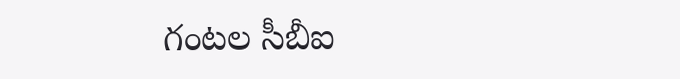గంటల సీబీఐ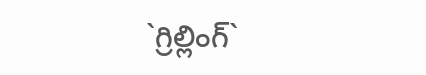`గ్రిల్లింగ్`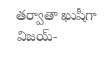తర్వాతా ఖుషీగా విజయ్-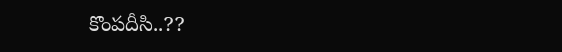కొంపదీసి..??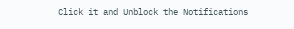Click it and Unblock the Notifications